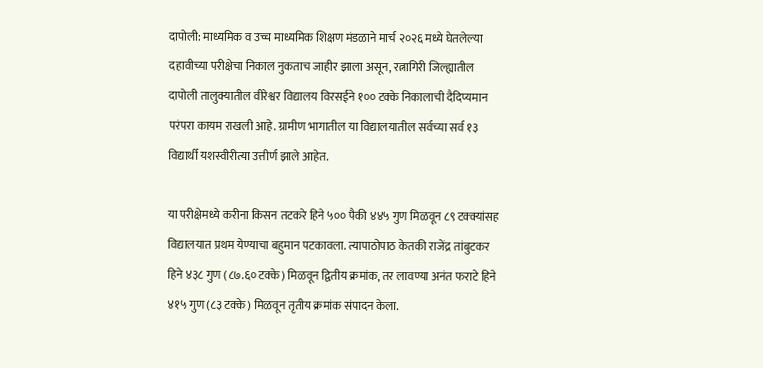दापोली: माध्यमिक व उच्च माध्यमिक शिक्षण मंडळाने मार्च २०२६ मध्ये घेतलेल्या दहावीच्या परीक्षेचा निकाल नुकताच जाहीर झाला असून, रत्नागिरी जिल्ह्यातील दापोली तालुक्यातील वीरेश्वर विद्यालय विरसईने १०० टक्के निकालाची दैदिप्यमान परंपरा कायम राखली आहे. ग्रामीण भागातील या विद्यालयातील सर्वच्या सर्व १३ विद्यार्थी यशस्वीरीत्या उत्तीर्ण झाले आहेत.

या परीक्षेमध्ये करीना किसन तटकरे हिने ५०० पैकी ४४५ गुण मिळवून ८९ टक्क्यांसह विद्यालयात प्रथम येण्याचा बहुमान पटकावला. त्यापाठोपाठ केतकी राजेंद्र तांबुटकर हिने ४३८ गुण (८७.६० टक्के) मिळवून द्वितीय क्रमांक, तर लावण्या अनंत फराटे हिने ४१५ गुण (८३ टक्के) मिळवून तृतीय क्रमांक संपादन केला.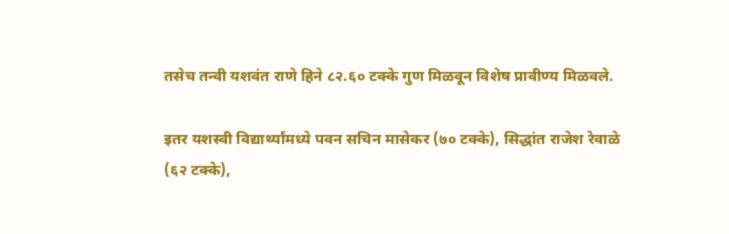तसेच तन्वी यशवंत राणे हिने ८२.६० टक्के गुण मिळवून विशेष प्रावीण्य मिळवले.

इतर यशस्वी विद्यार्थ्यांमध्ये पवन सचिन मासेकर (७० टक्के), सिद्धांत राजेश रेवाळे (६२ टक्के),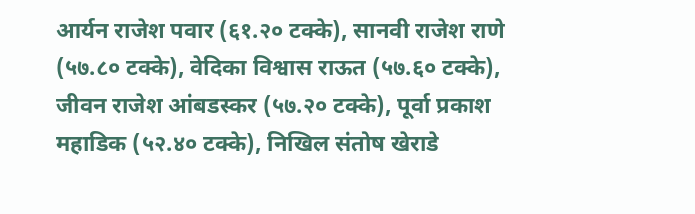आर्यन राजेश पवार (६१.२० टक्के), सानवी राजेश राणे (५७.८० टक्के), वेदिका विश्वास राऊत (५७.६० टक्के), जीवन राजेश आंबडस्कर (५७.२० टक्के), पूर्वा प्रकाश महाडिक (५२.४० टक्के), निखिल संतोष खेराडे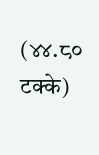(४४.८० टक्के)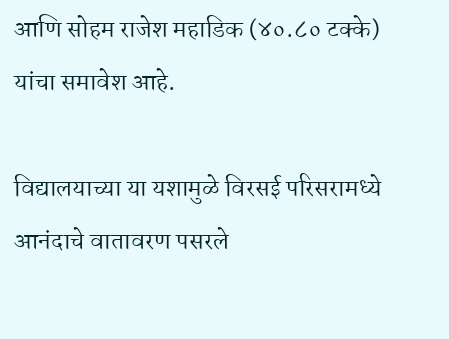आणि सोहम राजेश महाडिक (४०.८० टक्के) यांचा समावेश आहे.

विद्यालयाच्या या यशामुळे विरसई परिसरामध्ये आनंदाचे वातावरण पसरले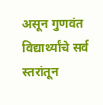असून गुणवंत विद्यार्थ्यांचे सर्व स्तरांतून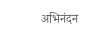अभिनंदन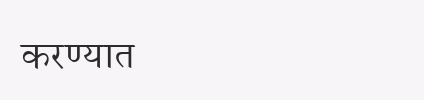करण्यात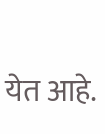येत आहे.